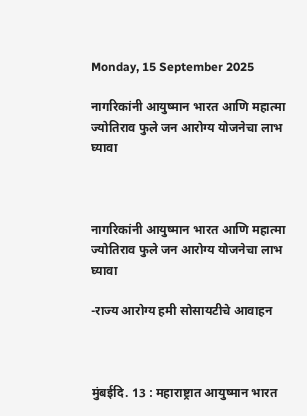Monday, 15 September 2025

नागरिकांनी आयुष्मान भारत आणि महात्मा ज्योतिराव फुले जन आरोग्य योजनेचा लाभ घ्यावा



नागरिकांनी आयुष्मान भारत आणि महात्मा ज्योतिराव फुले जन आरोग्य योजनेचा लाभ घ्यावा

-राज्य आरोग्य हमी सोसायटीचे आवाहन



मुंबईदि. 13 : महाराष्ट्रात आयुष्मान भारत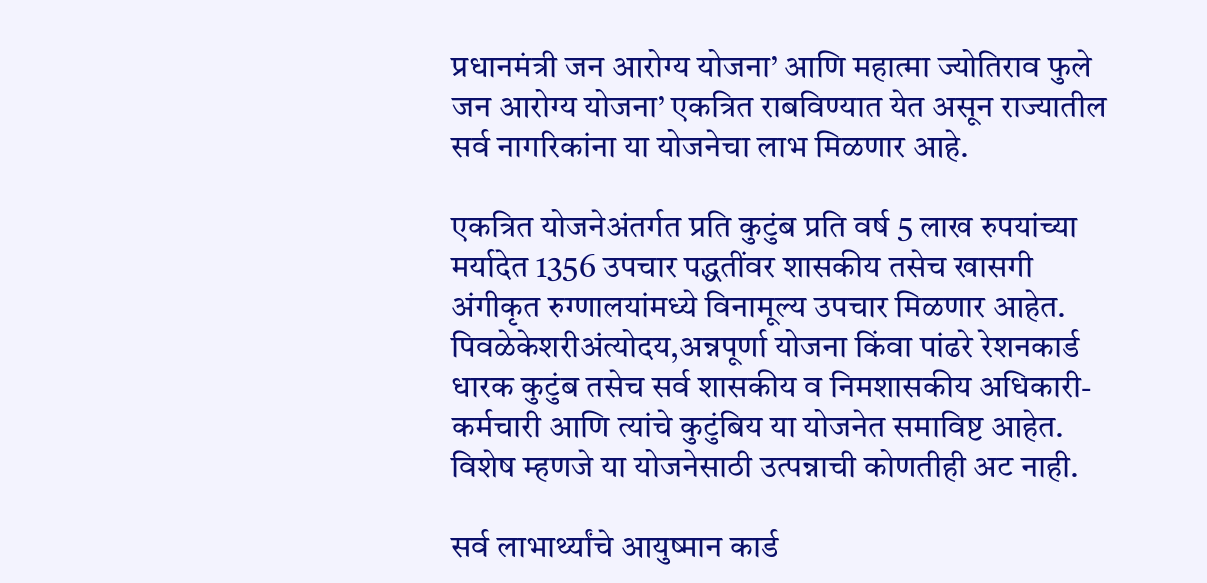प्रधानमंत्री जन आरोग्य योजना’ आणि महात्मा ज्योतिराव फुले जन आरोग्य योजना’ एकत्रित राबविण्यात येत असून राज्यातील सर्व नागरिकांना या योजनेचा लाभ मिळणार आहे.

एकत्रित योजनेअंतर्गत प्रति कुटुंब प्रति वर्ष 5 लाख रुपयांच्या मर्यादेत 1356 उपचार पद्धतींवर शासकीय तसेच खासगी अंगीकृत रुग्णालयांमध्ये विनामूल्य उपचार मिळणार आहेत. पिवळेकेशरीअंत्योदय,अन्नपूर्णा योजना किंवा पांढरे रेशनकार्ड धारक कुटुंब तसेच सर्व शासकीय व निमशासकीय अधिकारी-कर्मचारी आणि त्यांचे कुटुंबिय या योजनेत समाविष्ट आहेत. विशेष म्हणजे या योजनेसाठी उत्पन्नाची कोणतीही अट नाही.

सर्व लाभार्थ्यांचे आयुष्मान कार्ड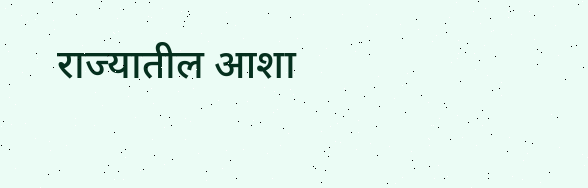राज्यातील आशा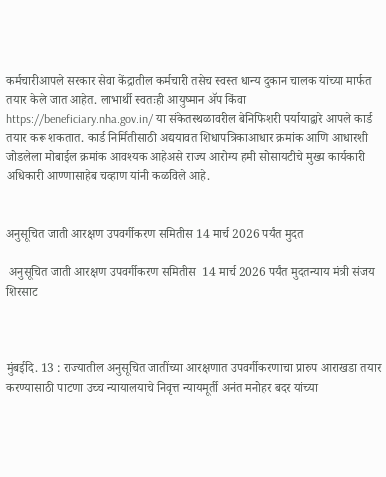कर्मचारीआपले सरकार सेवा केंद्रातील कर्मचारी तसेच स्वस्त धान्य दुकान चालक यांच्या मार्फत तयार केले जात आहेत. लाभार्थी स्वतःही आयुष्मान ॲप किंवा https://beneficiary.nha.gov.in/ या संकेतस्थळावरील बेनिफिशरी पर्यायाद्वारे आपले कार्ड तयार करू शकतात. कार्ड निर्मितीसाठी अद्ययावत शिधापत्रिकाआधार क्रमांक आणि आधारशी जोडलेला मोबाईल क्रमांक आवश्यक आहेअसे राज्य आरोग्य हमी सोसायटीचे मुख्य कार्यकारी अधिकारी आण्णासाहेब चव्हाण यांनी कळविले आहे.


अनुसूचित जाती आरक्षण उपवर्गीकरण समितीस 14 मार्च 2026 पर्यंत मुदत

 अनुसूचित जाती आरक्षण उपवर्गीकरण समितीस  14 मार्च 2026 पर्यंत मुदतन्याय मंत्री संजय शिरसाट



मुंबईदि. 13 : राज्यातील अनुसूचित जातींच्या आरक्षणात उपवर्गीकरणाचा प्रारुप आराखडा तयार करण्यासाठी पाटणा उच्च न्यायालयाचे निवृत्त न्यायमूर्ती अनंत मनोहर बदर यांच्या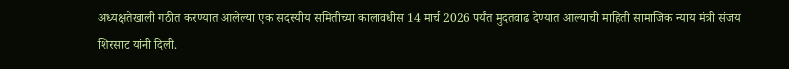अध्यक्षतेखाली गठीत करण्यात आलेल्या एक सदस्यीय समितीच्या कालावधीस 14 मार्च 2026 पर्यंत मुदतवाढ देण्यात आल्याची माहिती सामाजिक न्याय मंत्री संजय शिरसाट यांनी दिली.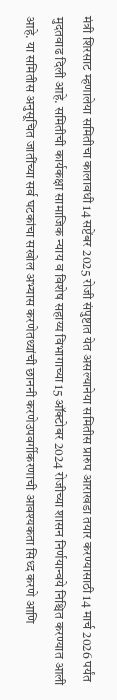मंत्री शिरसाट म्हणालेया समितीचा कालावधी 14 सप्टेंबर 2025 रोजी संपुष्टात येत असल्यानेया समितीस प्रारुप आराखडा तयार करण्यासाठी 14 मार्च 2026 पर्यंत मुदतवाढ दिली आहे. समितीची कार्यकक्षा सामाजिक न्याय व विशेष सहाय्य विभागाच्या 15 ऑक्टोबर 2024 रोजीच्या शासन निर्णयान्वये निश्चित करण्यात आली आहे. या समितीस अनुसूचित जातींच्या सर्व घटकांचा सखोल अभ्यास करणेतथ्यांची छाननी करणेउपवर्गीकरणाची आवश्यकता सिध्द करणे आणि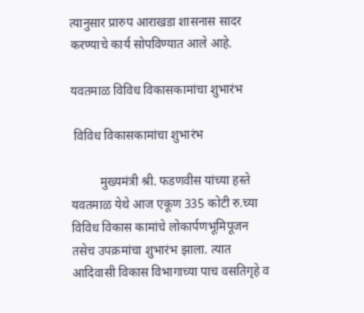त्यानुसार प्रारुप आराखडा शासनास सादर करण्याचे कार्य सोपविण्यात आले आहे.

यवतमाळ विविध विकासकामांचा शुभारंभ

 विविध विकासकामांचा शुभारंभ

         मुख्यमंत्री श्री. फडणवीस यांच्या हस्ते यवतमाळ येथे आज एकूण 335 कोटी रु.च्या विविध विकास कामांचे लोकार्पणभूमिपूजन तसेच उपक्रमांचा शुभारंभ झाला. त्यात आदिवासी विकास विभागाच्या पाच वसतिगृहे व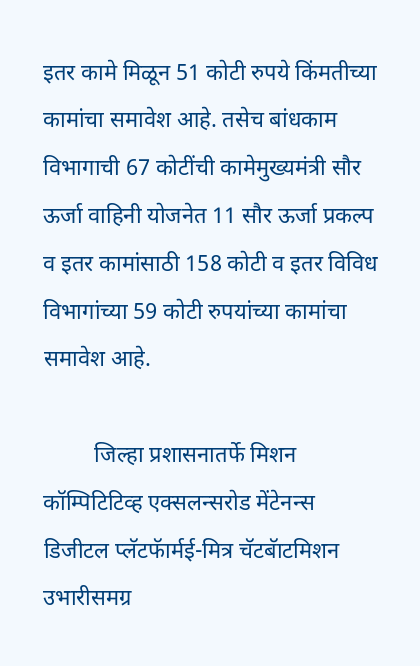इतर कामे मिळून 51 कोटी रुपये किंमतीच्या कामांचा समावेश आहे. तसेच बांधकाम विभागाची 67 कोटींची कामेमुख्यमंत्री सौर ऊर्जा वाहिनी योजनेत 11 सौर ऊर्जा प्रकल्प व इतर कामांसाठी 158 कोटी व इतर विविध विभागांच्या 59 कोटी रुपयांच्या कामांचा समावेश आहे.

         जिल्हा प्रशासनातर्फे मिशन कॉम्पिटिटिव्ह एक्सलन्सरोड मेंटेनन्स डिजीटल प्लॅटफॅार्मई-मित्र चॅटबॅाटमिशन उभारीसमग्र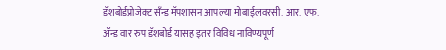डॅशबोर्डप्रोजेक्ट सॅंन्ड मॅपशासन आपल्या मोबाईलवरसी. आर. एफ. ॲन्ड वार रुप डॅशबोर्ड यासह इतर विविध नाविण्यपूर्ण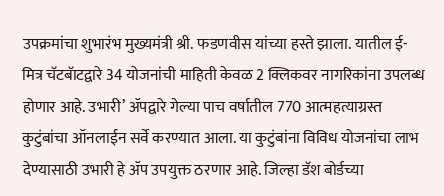उपक्रमांचा शुभारंभ मुख्यमंत्री श्री. फडणवीस यांच्या हस्ते झाला. यातील ई-मित्र चॅटबॅाटद्वारे 34 योजनांची माहिती केवळ 2 क्लिकवर नागरिकांना उपलब्ध होणार आहे. उभारी’ ॲपद्वारे गेल्या पाच वर्षातील 770 आत्महत्याग्रस्त कुटुंबांचा ऑनलाईन सर्वे करण्यात आला. या कुटुंबांना विविध योजनांचा लाभ देण्यासाठी उभारी हे ॲप उपयुक्त ठरणार आहे. जिल्हा डॅश बोर्डच्या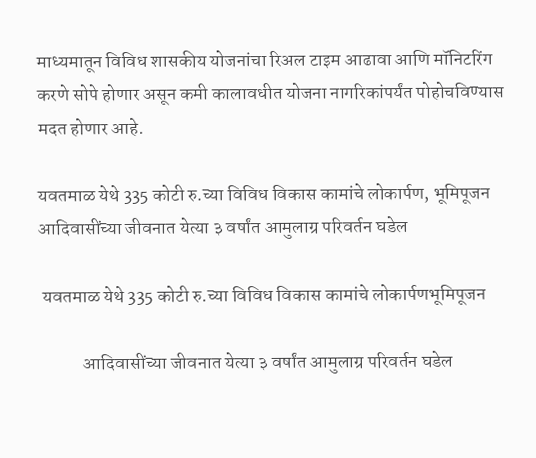माध्यमातून विविध शासकीय योजनांचा रिअल टाइम आढावा आणि मॉनिटरिंग करणे सोपे होणार असून कमी कालावधीत योजना नागरिकांपर्यंत पोहोचविण्यास मदत होणार आहे.

यवतमाळ येथे 335 कोटी रु.च्या विविध विकास कामांचे लोकार्पण, भूमिपूजन आदिवासींच्या जीवनात येत्या ३ वर्षांत आमुलाग्र परिवर्तन घडेल

 यवतमाळ येथे 335 कोटी रु.च्या विविध विकास कामांचे लोकार्पणभूमिपूजन

            आदिवासींच्या जीवनात येत्या ३ वर्षांत आमुलाग्र परिवर्तन घडेल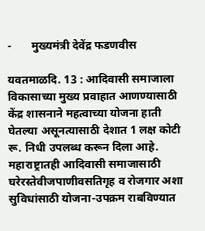-       मुख्यमंत्री देवेंद्र फडणवीस

यवतमाळदि. 13 : आदिवासी समाजाला विकासाच्या मुख्य प्रवाहात आणण्यासाठी केंद्र शासनाने महत्वाच्या योजना हाती घेतल्या असूनत्यासाठी देशात 1 लक्ष कोटी रू. निधी उपलब्ध करून दिला आहे.  महाराष्ट्रातही आदिवासी समाजासाठी घरेरस्तेवीजपाणीवसतिगृह व रोजगार अशा सुविधांसाठी योजना-उपक्रम राबविण्यात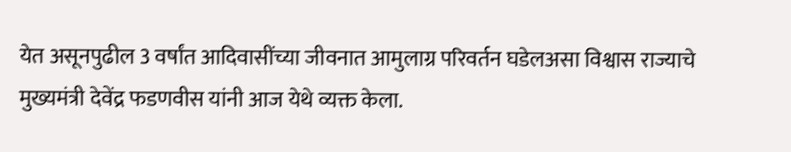येत असूनपुढील 3 वर्षांत आदिवासींच्या जीवनात आमुलाग्र परिवर्तन घडेलअसा विश्वास राज्याचे मुख्यमंत्री देवेंद्र फडणवीस यांनी आज येथे व्यक्त केला.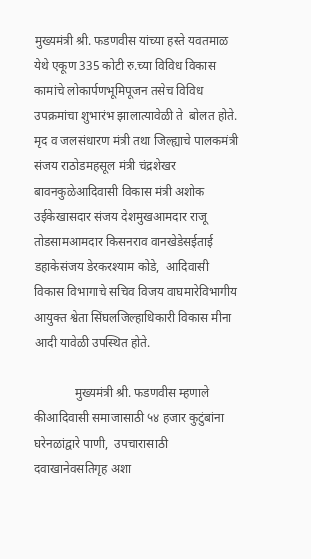मुख्यमंत्री श्री. फडणवीस यांच्या हस्ते यवतमाळ येथे एकूण 335 कोटी रु.च्या विविध विकास कामांचे लोकार्पणभूमिपूजन तसेच विविध उपक्रमांचा शुभारंभ झालात्यावेळी ते  बोलत होते. मृद व जलसंधारण मंत्री तथा जिल्ह्याचे पालकमंत्री संजय राठोडमहसूल मंत्री चंद्रशेखर बावनकुळेआदिवासी विकास मंत्री अशोक उईकेखासदार संजय देशमुखआमदार राजू तोडसामआमदार किसनराव वानखेडेसईताई डहाकेसंजय डेरकरश्याम कोडे,  आदिवासी विकास विभागाचे सचिव विजय वाघमारेविभागीय आयुक्त श्वेता सिंघलजिल्हाधिकारी विकास मीना आदी यावेळी उपस्थित होते.

             मुख्यमंत्री श्री. फडणवीस म्हणाले कीआदिवासी समाजासाठी ५४ हजार कुटुंबांना घरेनळांद्वारे पाणी,  उपचारासाठी दवाखानेवसतिगृह अशा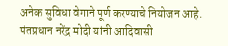अनेक सुविधा वेगाने पूर्ण करण्याचे नियोजन आहे. पंतप्रधान नरेंद्र मोदी यांनी आदिवासी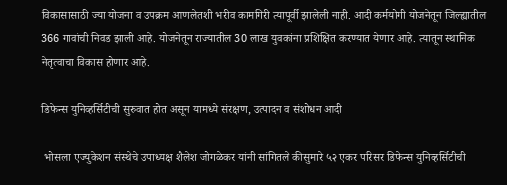विकासासाठी ज्या योजना व उपक्रम आणलेतशी भरीव कामगिरी त्यापूर्वी झालेली नाही. आदी कर्मयोगी योजनेतून जिल्ह्यातील 366 गावांची निवड झाली आहे. योजनेतून राज्यातील 30 लाख युवकांना प्रशिक्षित करण्यात येणार आहे. त्यातून स्थानिक नेतृत्वाचा विकास होणार आहे.

डिफेन्स युनिव्हर्सिटीची सुरुवात होत असून यामध्ये संरक्षण, उत्पादन व संशोधन आदी

 भोसला एज्युकेशन संस्थेचे उपाध्यक्ष शैलेश जोगळेकर यांनी सांगितले कीसुमारे ५२ एकर परिसर डिफेन्स युनिव्हर्सिटीची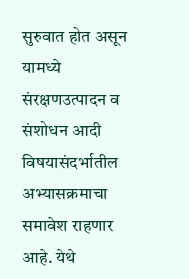सुरुवात होत असून यामध्ये संरक्षणउत्पादन व संशोधन आदी विषयासंदर्भातील अभ्यासक्रमाचा समावेश राहणार आहे. येथे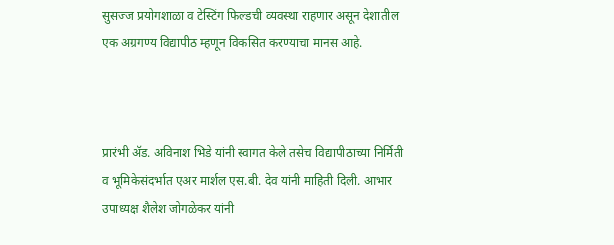सुसज्ज प्रयोगशाळा व टेस्टिंग फिल्डची व्यवस्था राहणार असून देशातील एक अग्रगण्य विद्यापीठ म्हणून विकसित करण्याचा मानस आहे.



प्रारंभी ॲड. अविनाश भिडे यांनी स्वागत केले तसेच विद्यापीठाच्या निर्मिती व भूमिकेसंदर्भात एअर मार्शल एस.बी. देव यांनी माहिती दिली. आभार उपाध्यक्ष शैलेश जोगळेकर यांनी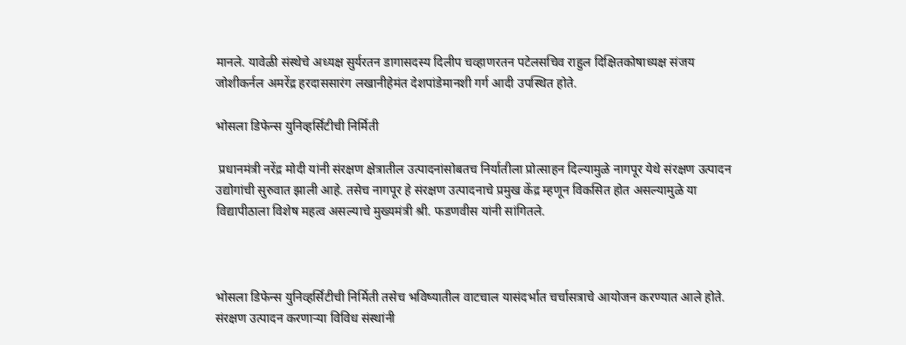मानले. यावेळी संस्थेचे अध्यक्ष सुर्यरतन डागासदस्य दिलीप चव्हाणरतन पटेलसचिव राहुल दिक्षितकोषाध्यक्ष संजय जोशीकर्नल अमरेंद्र हरदाससारंग लखानीहेमंत देशपांडेमानशी गर्ग आदी उपस्थित होते.

भोसला डिफेन्स युनिव्हर्सिटीची निर्मिती

 प्रधानमंत्री नरेंद्र मोदी यांनी संरक्षण क्षेत्रातील उत्पादनांसोबतच निर्यातीला प्रोत्साहन दिल्यामुळे नागपूर येथे संरक्षण उत्पादन उद्योगांची सुरुवात झाली आहे. तसेच नागपूर हे संरक्षण उत्पादनाचे प्रमुख केंद्र म्हणून विकसित होत असल्यामुळे या विद्यापीठाला विशेष महत्व असल्याचे मुख्यमंत्री श्री. फडणवीस यांनी सांगितले.



भोसला डिफेन्स युनिव्हर्सिटीची निर्मिती तसेच भविष्यातील वाटचाल यासंदर्भात चर्चासत्राचे आयोजन करण्यात आले होते. संरक्षण उत्पादन करणाऱ्या विविध संस्थांनी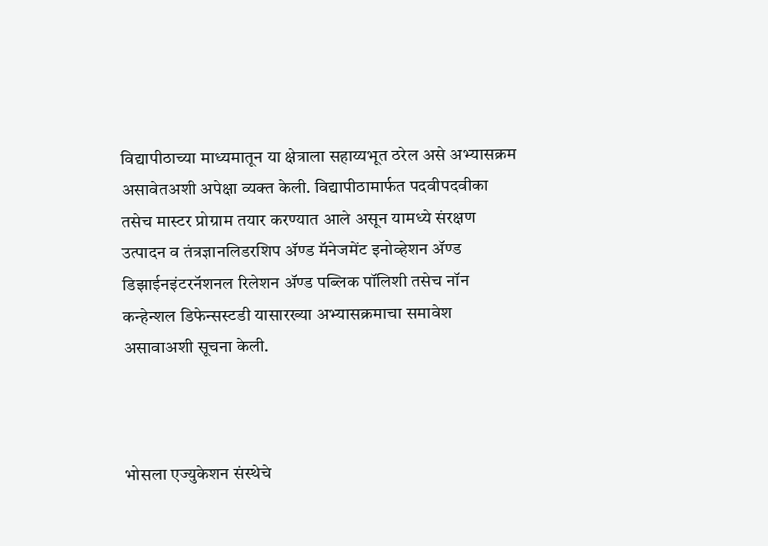विद्यापीठाच्या माध्यमातून या क्षेत्राला सहाय्यभूत ठरेल असे अभ्यासक्रम असावेतअशी अपेक्षा व्यक्त केली. विद्यापीठामार्फत पदवीपदवीका तसेच मास्टर प्रोग्राम तयार करण्यात आले असून यामध्ये संरक्षण उत्पादन व तंत्रज्ञानलिडरशिप ॲण्ड मॅनेजमेंट इनोव्हेशन ॲण्ड डिझाईनइंटरनॅशनल रिलेशन ॲण्ड पब्लिक पॉलिशी तसेच नॉन कन्हेन्शल डिफेन्सस्टडी यासारख्या अभ्यासक्रमाचा समावेश असावाअशी सूचना केली.



भोसला एज्युकेशन संस्थेचे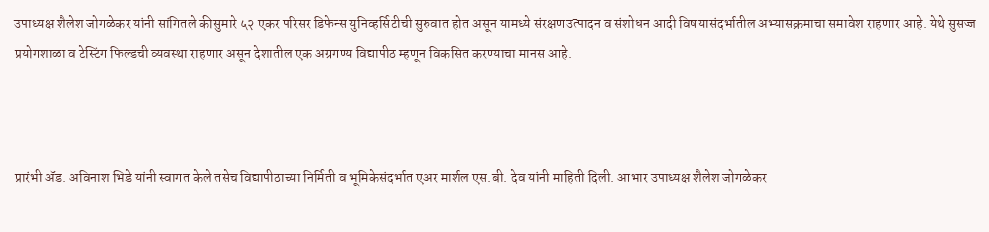उपाध्यक्ष शैलेश जोगळेकर यांनी सांगितले कीसुमारे ५२ एकर परिसर डिफेन्स युनिव्हर्सिटीची सुरुवात होत असून यामध्ये संरक्षणउत्पादन व संशोधन आदी विषयासंदर्भातील अभ्यासक्रमाचा समावेश राहणार आहे. येथे सुसज्ज प्रयोगशाळा व टेस्टिंग फिल्डची व्यवस्था राहणार असून देशातील एक अग्रगण्य विद्यापीठ म्हणून विकसित करण्याचा मानस आहे.



प्रारंभी ॲड. अविनाश भिडे यांनी स्वागत केले तसेच विद्यापीठाच्या निर्मिती व भूमिकेसंदर्भात एअर मार्शल एस.बी. देव यांनी माहिती दिली. आभार उपाध्यक्ष शैलेश जोगळेकर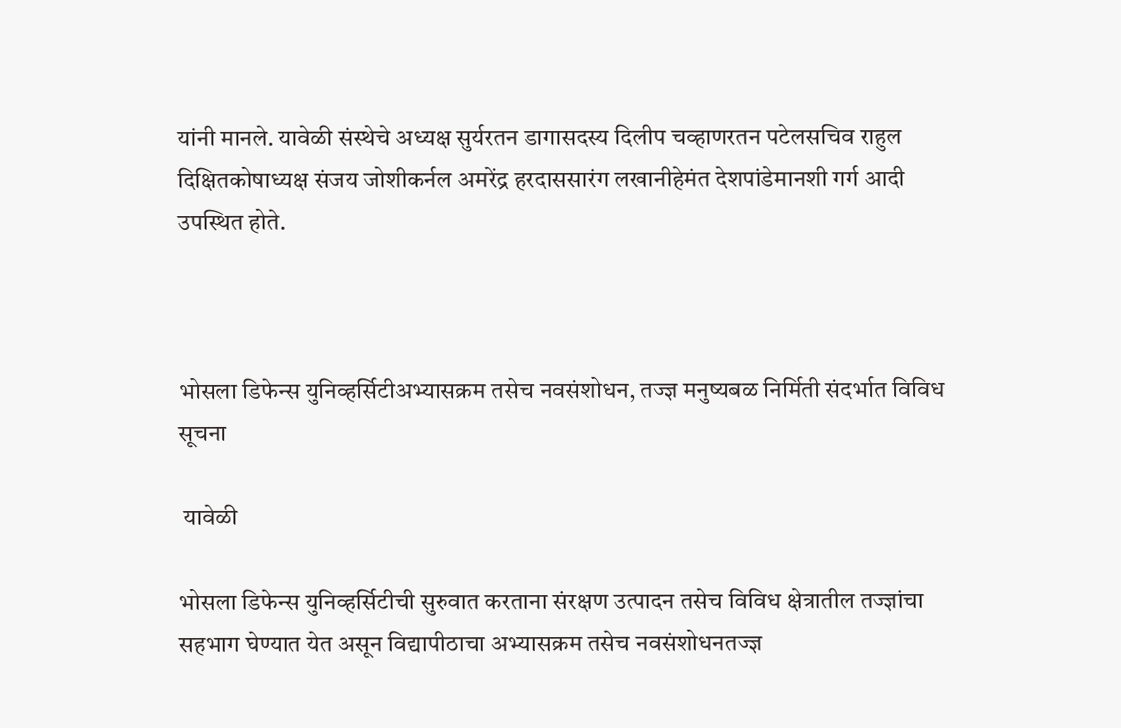यांनी मानले. यावेळी संस्थेचे अध्यक्ष सुर्यरतन डागासदस्य दिलीप चव्हाणरतन पटेलसचिव राहुल दिक्षितकोषाध्यक्ष संजय जोशीकर्नल अमरेंद्र हरदाससारंग लखानीहेमंत देशपांडेमानशी गर्ग आदी उपस्थित होते.



भोसला डिफेन्स युनिव्हर्सिटीअभ्यासक्रम तसेच नवसंशोधन, तज्ज्ञ मनुष्यबळ निर्मिती संदर्भात विविध सूचना

 यावेळी

भोसला डिफेन्स युनिव्हर्सिटीची सुरुवात करताना संरक्षण उत्पादन तसेच विविध क्षेत्रातील तज्ज्ञांचा सहभाग घेण्यात येत असून विद्यापीठाचा अभ्यासक्रम तसेच नवसंशोधनतज्ज्ञ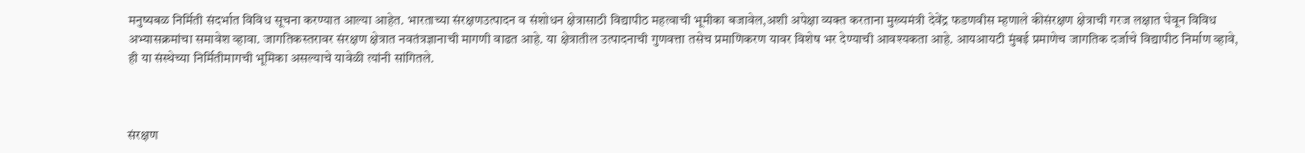मनुष्यबळ निर्मिती संदर्भात विविध सूचना करण्यात आल्या आहेत. भारताच्या संरक्षणउत्पादन व संशोधन क्षेत्रासाठी विद्यापीठ महत्वाची भूमीका बजावेल,अशी अपेक्षा व्यक्त करताना मुख्यमंत्री देवेंद्र फडणवीस म्हणाले कीसंरक्षण क्षेत्राची गरज लक्षात घेवून विविध अभ्यासक्रमांचा समावेश व्हावा. जागतिकस्तरावर संरक्षण क्षेत्रात नवतंत्रज्ञानाची मागणी वाढत आहे. या क्षेत्रातील उत्पादनाची गुणवत्ता तसेच प्रमाणिकरण यावर विशेष भर देण्याची आवश्यकता आहे. आयआयटी मुंबई प्रमाणेच जागतिक दर्जाचे विद्यापीठ निर्माण व्हावे, ही या संस्थेच्या निर्मितीमागची भूमिका असल्याचे यावेळी त्यांनी सांगितले.



संरक्षण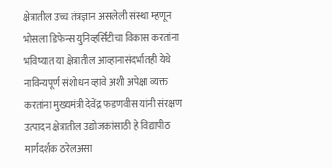क्षेत्रातील उच्च तंत्रज्ञान असलेली संस्था म्हणून भोसला डिफेन्स युनिव्हर्सिटीचा विकास करतांना भविष्यात या क्षेत्रातील आव्हानासंदर्भातही येथे नाविन्यपूर्ण संशोधन व्हावे अशी अपेक्षा व्यक्त करतांना मुख्यमंत्री देवेंद्र फडणवीस यांनी संरक्षण उत्पादन क्षेत्रातील उद्योजकांसाठी हे विद्यापीठ मार्गदर्शक ठरेलअसा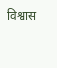विश्वास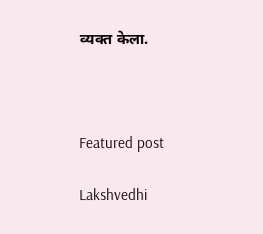व्यक्त केला.



Featured post

Lakshvedhi